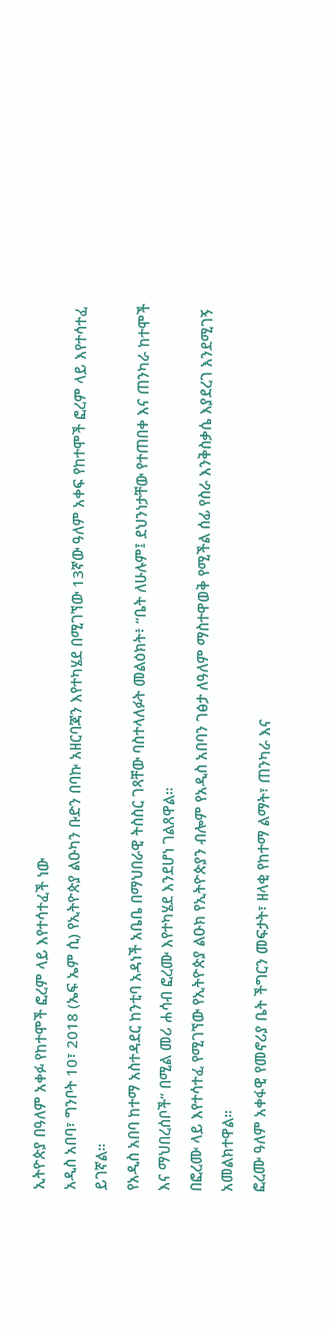ኢትዮጵያ በዓለም አቀፉ የከተሞች ፎረም ላይ እየተሳተፈች ነው
አዲስ አበባ፣ ግንቦት 10፣ 2018 (ኤፍ ኤም ሲ) የኢትዮጵያ ልዑካን ቡድን በባኩ አዘርባጃን እየተካሄደ በሚገኘው 13ኛው ዓለም አቀፍ የከተሞች ፎረም ላይ እየተሳተፈ ይገኛል።
የአዲስ አበባ ከተማ አስተዳደር ከንቲባ አዳነች አቤቤ በማህበራዊ ትስስር ገጻቸው ባስተላለፉት መልዕክት፥ “ቤት ለሁሉም፤ ደህንነታቸው የተጠበቀ እና ጠንካራ ከተሞች እና ማህበረሰቦች” በሚል መሪ ሐሳብ ፎረሙ እየተካሄደ እንደሆነ ገልጸዋል።
በፎረሙ ላይ እየተሳተፈ የሚገኘው የኢትዮጵያ ልዑክ የኢትዮጵያን ብሎም የአዲስ አበባን ገፅታ ለዓለም ማስተዋወቅ የሚችል ሰፊ የስራ እንቅስቃሴ እያደረገ እንደሚገኝ አመልክተዋል።
ፎረሙ ዓለም አቀፋዊ የመኖሪያ ቤት ችግርን መፍታት፣ ዘላቂ የከተማ ልማት፣ ጠንካራ እና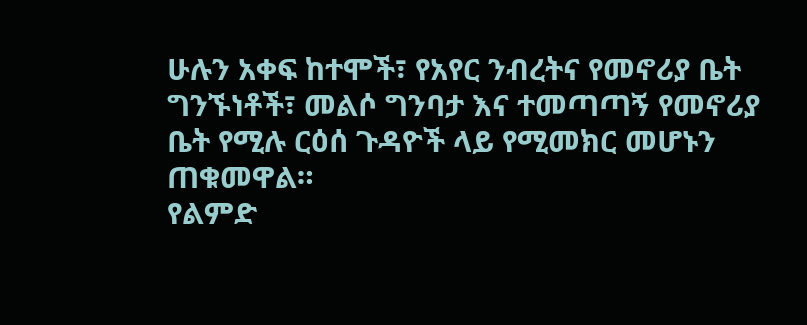ሁሉን አቀፍ ከተሞች፣ የአየር ንብረትና የመኖሪያ ቤት ግንኙነቶች፣ መልሶ ግንባታ እና ተመጣጣኝ የመኖሪያ ቤት የሚሉ ርዕሰ ጉዳዮች ላይ የሚመክር መሆኑን ጠቁመዋል።
የልምድ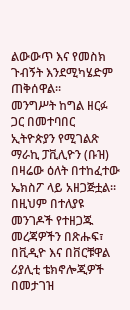ልውውጥ እና የመስክ ጉብኝት እንደሚካሄድም ጠቅሰዋል።
መንግሥት ከግል ዘርፉ ጋር በመተባበር ኢትዮጵያን የሚገልጽ ማራኪ ፓቪሊዮን (ቡዝ) በዛሬው ዕለት በተከፈተው ኤክስፖ ላይ አዘጋጅቷል።
በዚህም በተለያዩ መንገዶች የተዘጋጁ መረጃዎችን በጽሑፍ፣ በቪዲዮ እና በቨርቹዋል ሪያሊቲ ቴክኖሎጂዎች በመታገዝ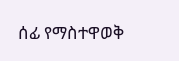ሰፊ የማስተዋወቅ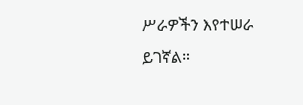ሥራዎችን እየተሠራ ይገኛል።